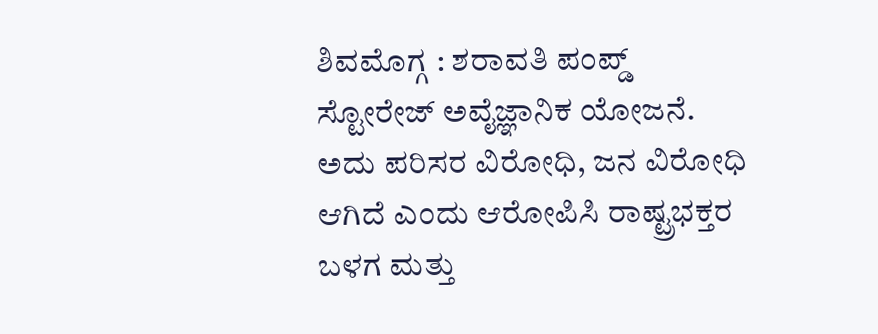ಶಿವಮೊಗ್ಗ : ಶರಾವತಿ ಪಂಪ್ಡ್ ಸ್ಟೋರೇಜ್ ಅವೈಜ್ಞಾನಿಕ ಯೋಜನೆ. ಅದು ಪರಿಸರ ವಿರೋಧಿ, ಜನ ವಿರೋಧಿ ಆಗಿದೆ ಎಂದು ಆರೋಪಿಸಿ ರಾಷ್ಟ್ರಭಕ್ತರ ಬಳಗ ಮತ್ತು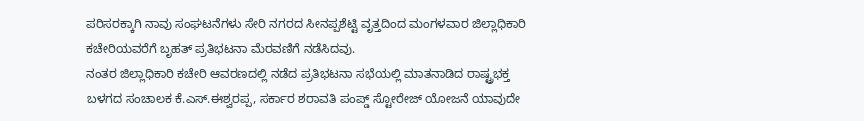ಪರಿಸರಕ್ಕಾಗಿ ನಾವು ಸಂಘಟನೆಗಳು ಸೇರಿ ನಗರದ ಸೀನಪ್ಪಶೆಟ್ಟಿ ವೃತ್ತದಿಂದ ಮಂಗಳವಾರ ಜಿಲ್ಲಾಧಿಕಾರಿ ಕಚೇರಿಯವರೆಗೆ ಬೃಹತ್ ಪ್ರತಿಭಟನಾ ಮೆರವಣಿಗೆ ನಡೆಸಿದವು.
ನಂತರ ಜಿಲ್ಲಾಧಿಕಾರಿ ಕಚೇರಿ ಆವರಣದಲ್ಲಿ ನಡೆದ ಪ್ರತಿಭಟನಾ ಸಭೆಯಲ್ಲಿ ಮಾತನಾಡಿದ ರಾಷ್ಟ್ರಭಕ್ತ ಬಳಗದ ಸಂಚಾಲಕ ಕೆ.ಎಸ್.ಈಶ್ವರಪ್ಪ, ಸರ್ಕಾರ ಶರಾವತಿ ಪಂಪ್ಡ್ ಸ್ಟೋರೇಜ್ ಯೋಜನೆ ಯಾವುದೇ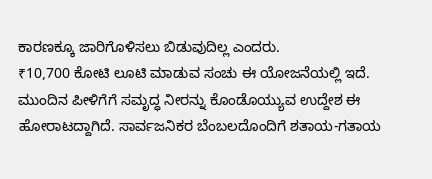ಕಾರಣಕ್ಕೂ ಜಾರಿಗೊಳಿಸಲು ಬಿಡುವುದಿಲ್ಲ ಎಂದರು.
₹10,700 ಕೋಟಿ ಲೂಟಿ ಮಾಡುವ ಸಂಚು ಈ ಯೋಜನೆಯಲ್ಲಿ ಇದೆ. ಮುಂದಿನ ಪೀಳಿಗೆಗೆ ಸಮೃದ್ಧ ನೀರನ್ನು ಕೊಂಡೊಯ್ಯುವ ಉದ್ದೇಶ ಈ ಹೋರಾಟದ್ದಾಗಿದೆ. ಸಾರ್ವಜನಿಕರ ಬೆಂಬಲದೊಂದಿಗೆ ಶತಾಯ-ಗತಾಯ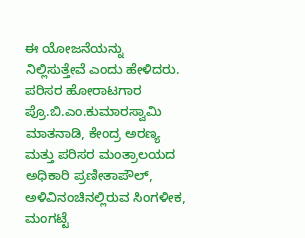ಈ ಯೋಜನೆಯನ್ನು ನಿಲ್ಲಿಸುತ್ತೇವೆ ಎಂದು ಹೇಳಿದರು.
ಪರಿಸರ ಹೋರಾಟಗಾರ ಪ್ರೊ.ಬಿ.ಎಂ.ಕುಮಾರಸ್ವಾಮಿ ಮಾತನಾಡಿ, ಕೇಂದ್ರ ಅರಣ್ಯ ಮತ್ತು ಪರಿಸರ ಮಂತ್ರಾಲಯದ ಅಧಿಕಾರಿ ಪ್ರಣೀತಾಪೌಲ್, ಅಳಿವಿನಂಚಿನಲ್ಲಿರುವ ಸಿಂಗಳೀಕ, ಮಂಗಟ್ಟೆ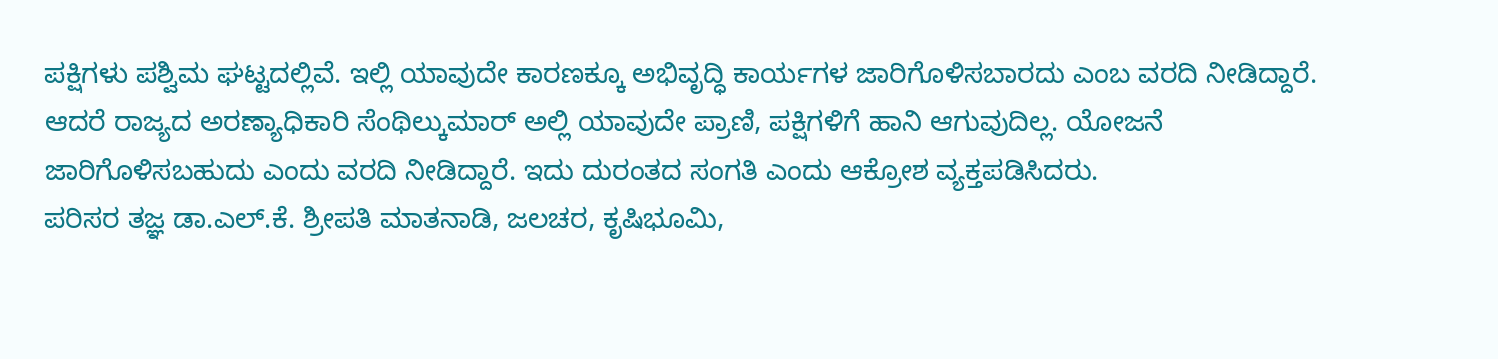ಪಕ್ಷಿಗಳು ಪಶ್ವಿಮ ಘಟ್ಟದಲ್ಲಿವೆ. ಇಲ್ಲಿ ಯಾವುದೇ ಕಾರಣಕ್ಕೂ ಅಭಿವೃದ್ಧಿ ಕಾರ್ಯಗಳ ಜಾರಿಗೊಳಿಸಬಾರದು ಎಂಬ ವರದಿ ನೀಡಿದ್ದಾರೆ. ಆದರೆ ರಾಜ್ಯದ ಅರಣ್ಯಾಧಿಕಾರಿ ಸೆಂಥಿಲ್ಕುಮಾರ್ ಅಲ್ಲಿ ಯಾವುದೇ ಪ್ರಾಣಿ, ಪಕ್ಷಿಗಳಿಗೆ ಹಾನಿ ಆಗುವುದಿಲ್ಲ. ಯೋಜನೆ ಜಾರಿಗೊಳಿಸಬಹುದು ಎಂದು ವರದಿ ನೀಡಿದ್ದಾರೆ. ಇದು ದುರಂತದ ಸಂಗತಿ ಎಂದು ಆಕ್ರೋಶ ವ್ಯಕ್ತಪಡಿಸಿದರು.
ಪರಿಸರ ತಜ್ಞ ಡಾ.ಎಲ್.ಕೆ. ಶ್ರೀಪತಿ ಮಾತನಾಡಿ, ಜಲಚರ, ಕೃಷಿಭೂಮಿ,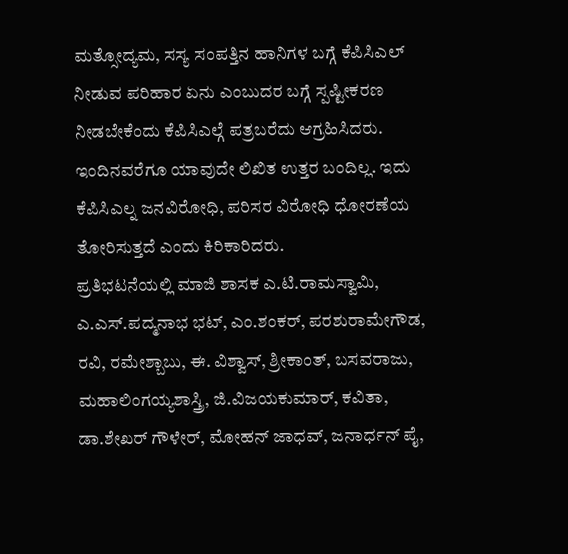ಮತ್ಸೋದ್ಯಮ, ಸಸ್ಯ ಸಂಪತ್ತಿನ ಹಾನಿಗಳ ಬಗ್ಗೆ ಕೆಪಿಸಿಎಲ್ ನೀಡುವ ಪರಿಹಾರ ಏನು ಎಂಬುದರ ಬಗ್ಗೆ ಸ್ಪಷ್ಟೀಕರಣ ನೀಡಬೇಕೆಂದು ಕೆಪಿಸಿಎಲ್ಗೆ ಪತ್ರಬರೆದು ಆಗ್ರಹಿಸಿದರು. ಇಂದಿನವರೆಗೂ ಯಾವುದೇ ಲಿಖಿತ ಉತ್ತರ ಬಂದಿಲ್ಲ. ಇದು ಕೆಪಿಸಿಎಲ್ನ ಜನವಿರೋಧಿ, ಪರಿಸರ ವಿರೋಧಿ ಧೋರಣೆಯ ತೋರಿಸುತ್ತದೆ ಎಂದು ಕಿರಿಕಾರಿದರು.
ಪ್ರತಿಭಟನೆಯಲ್ಲಿ ಮಾಜಿ ಶಾಸಕ ಎ.ಟಿ.ರಾಮಸ್ವಾಮಿ, ಎ.ಎಸ್.ಪದ್ಮನಾಭ ಭಟ್, ಎಂ.ಶಂಕರ್, ಪರಶುರಾಮೇಗೌಡ, ರವಿ, ರಮೇಶ್ಬಾಬು, ಈ. ವಿಶ್ವಾಸ್, ಶ್ರೀಕಾಂತ್, ಬಸವರಾಜು, ಮಹಾಲಿಂಗಯ್ಯಶಾಸ್ತ್ರಿ, ಜಿ.ವಿಜಯಕುಮಾರ್, ಕವಿತಾ, ಡಾ.ಶೇಖರ್ ಗೌಳೇರ್, ಮೋಹನ್ ಜಾಧವ್, ಜನಾರ್ಧನ್ ಪೈ,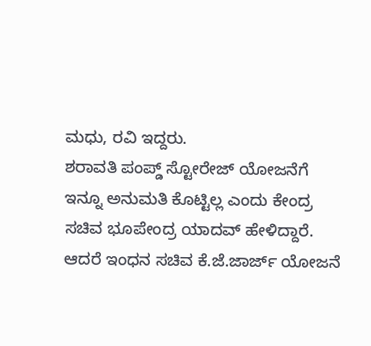ಮಧು, ರವಿ ಇದ್ದರು.
ಶರಾವತಿ ಪಂಪ್ಡ್ ಸ್ಟೋರೇಜ್ ಯೋಜನೆಗೆ ಇನ್ನೂ ಅನುಮತಿ ಕೊಟ್ಟಿಲ್ಲ ಎಂದು ಕೇಂದ್ರ ಸಚಿವ ಭೂಪೇಂದ್ರ ಯಾದವ್ ಹೇಳಿದ್ದಾರೆ. ಆದರೆ ಇಂಧನ ಸಚಿವ ಕೆ.ಜೆ.ಜಾರ್ಜ್ ಯೋಜನೆ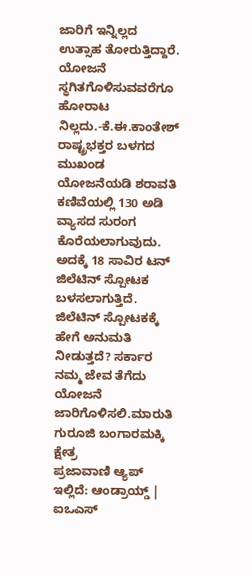ಜಾರಿಗೆ ಇನ್ನಿಲ್ಲದ ಉತ್ಸಾಹ ತೋರುತ್ತಿದ್ದಾರೆ. ಯೋಜನೆ ಸ್ಥಗಿತಗೊಳಿಸುವವರೆಗೂ ಹೋರಾಟ ನಿಲ್ಲದು.-ಕೆ.ಈ.ಕಾಂತೇಶ್ ರಾಷ್ಟ್ರಭಕ್ತರ ಬಳಗದ ಮುಖಂಡ
ಯೋಜನೆಯಡಿ ಶರಾವತಿ ಕಣಿವೆಯಲ್ಲಿ 130 ಅಡಿ ವ್ಯಾಸದ ಸುರಂಗ ಕೊರೆಯಲಾಗುವುದು. ಅದಕ್ಕೆ 18 ಸಾವಿರ ಟನ್ ಜಿಲೆಟಿನ್ ಸ್ಪೋಟಕ ಬಳಸಲಾಗುತ್ತಿದೆ. ಜಿಲೆಟಿನ್ ಸ್ಪೋಟಕಕ್ಕೆ ಹೇಗೆ ಅನುಮತಿ ನೀಡುತ್ತದೆ? ಸರ್ಕಾರ ನಮ್ಮ ಜೇವ ತೆಗೆದು ಯೋಜನೆ ಜಾರಿಗೊಳಿಸಲಿ.ಮಾರುತಿ ಗುರೂಜಿ ಬಂಗಾರಮಕ್ಕಿ ಕ್ಷೇತ್ರ
ಪ್ರಜಾವಾಣಿ ಆ್ಯಪ್ ಇಲ್ಲಿದೆ: ಆಂಡ್ರಾಯ್ಡ್ | ಐಒಎಸ್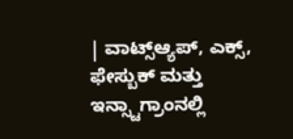| ವಾಟ್ಸ್ಆ್ಯಪ್, ಎಕ್ಸ್, ಫೇಸ್ಬುಕ್ ಮತ್ತು ಇನ್ಸ್ಟಾಗ್ರಾಂನಲ್ಲಿ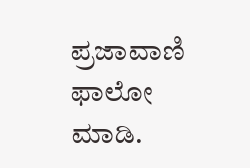ಪ್ರಜಾವಾಣಿ ಫಾಲೋ ಮಾಡಿ.